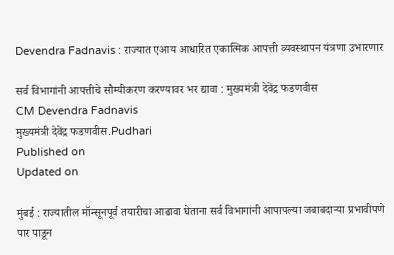Devendra Fadnavis : राज्यात एआय आधारित एकात्मिक आपत्ती व्यवस्थापन यंत्रणा उभारणार

सर्व विभागांनी आपत्तीचे सौम्यीकरण करण्यावर भर द्यावा : मुख्यमंत्री देवेंद्र फडणवीस
CM Devendra Fadnavis
मुख्यमंत्री देवेंद्र फडणवीस.Pudhari
Published on
Updated on

मुंबई : राज्यातील मॉन्सूनपूर्व तयारीचा आढावा घेताना सर्व विभागांनी आपापल्या जबाबदाऱ्या प्रभावीपणे पार पाडून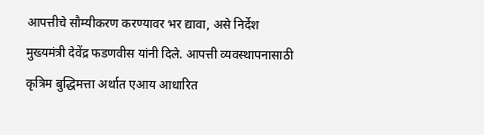आपत्तीचे सौम्यीकरण करण्यावर भर द्यावा, असे निर्देश मुख्यमंत्री देवेंद्र फडणवीस यांनी दिले. आपत्ती व्यवस्थापनासाठी कृत्रिम बुद्धिमत्ता अर्थात एआय आधारित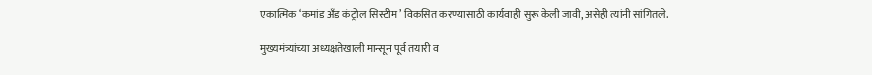एकात्मिक ‌‘कमांड अँड कंट्रोल सिस्टीम‌’ विकसित करण्यासाठी कार्यवाही सुरू केली जावी, असेही त्यांनी सांगितले.

मुख्यमंत्र्यांच्या अध्यक्षतेखाली मान्सून पूर्व तयारी व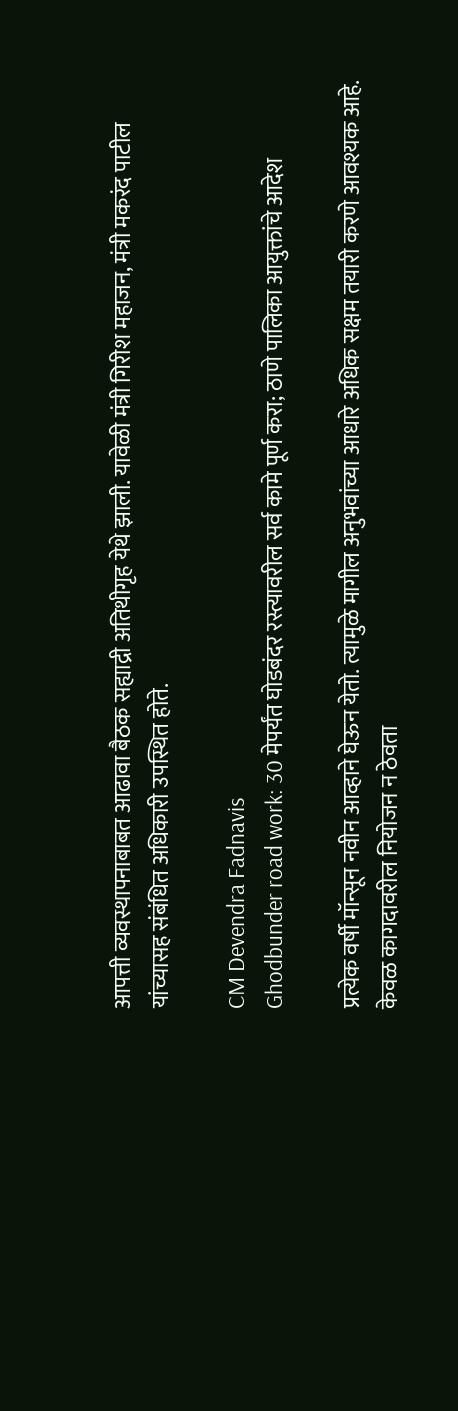आपत्ती व्यवस्थापनाबाबत आढावा बैठक सह्याद्री अतिथीगृह येथे झाली. यावेळी मंत्री गिरीश महाजन, मंत्री मकरंद पाटील यांच्यासह संबंधित अधिकारी उपस्थित होते.

CM Devendra Fadnavis
Ghodbunder road work: 30 मेपर्यंत घोडबंदर रस्त्यावरील सर्व कामे पूर्ण करा; ठाणे पालिका आयुक्तांचे आदेश

प्रत्येक वर्षी मॉन्सून नवीन आव्हाने घेऊन येतो. त्यामुळे मागील अनुभवांच्या आधारे अधिक सक्षम तयारी करणे आवश्यक आहे. केवळ कागदावरील नियोजन न ठेवता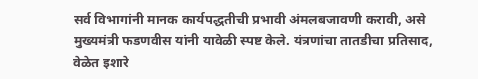सर्व विभागांनी मानक कार्यपद्धतीची प्रभावी अंमलबजावणी करावी, असे मुख्यमंत्री फडणवीस यांनी यावेळी स्पष्ट केले. यंत्रणांचा तातडीचा प्रतिसाद, वेळेत इशारे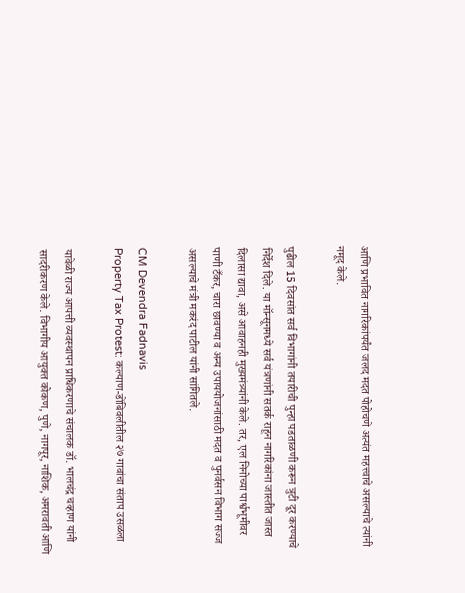आणि प्रभावित नागरिकांपर्यंत जलद मदत पोहोचणे अत्यंत महत्त्वाचे असल्याचे त्यांनी नमूद केले.

पुढील 15 दिवसांत सर्व विभागांनी तयारीची पुन्हा पडताळणी करून त्रुटी दूर करण्याचे निर्देश दिले. या मॉन्सूनमध्ये सर्व यंत्रणांनी सतर्क राहून नागरिकांना जास्तीत जास्त दिलासा द्यावा, असे आवाहनही मुख्यमंत्र्यांनी केले. तर, एल निनोच्या पार्श्वभूमीवर पाणी टँकर, चारा छावण्या व अन्य उपाययोजनांसाठी मदत व पुनर्वसन विभाग सज्ज असल्याचे मंत्री मकरंद पाटील यांनी सांगितले.

CM Devendra Fadnavis
Property Tax Protest: कल्याण-डोंबिवलीतील २७ गावांचा संताप उसळला

यावेळी राज्य आपत्ती व्यवस्थापन प्राधिकरणाचे संचालक डॉ. भालचंद्र चव्हाण यांनी सादरीकरण केले. विभागीय आयुक्त कोकण, पुणे, नागपूर, नाशिक, अमरावती आणि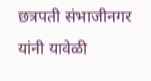छत्रपती संभाजीनगर यांनी यावेळी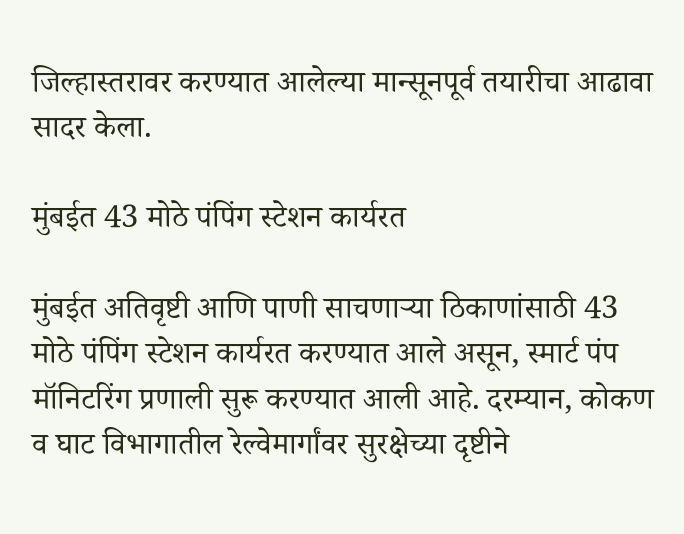जिल्हास्तरावर करण्यात आलेल्या मान्सूनपूर्व तयारीचा आढावा सादर केला.

मुंबईत 43 मोठे पंपिंग स्टेशन कार्यरत

मुंबईत अतिवृष्टी आणि पाणी साचणाऱ्या ठिकाणांसाठी 43 मोठे पंपिंग स्टेशन कार्यरत करण्यात आले असून, स्मार्ट पंप मॉनिटरिंग प्रणाली सुरू करण्यात आली आहे. दरम्यान, कोकण व घाट विभागातील रेल्वेमार्गांवर सुरक्षेच्या दृष्टीने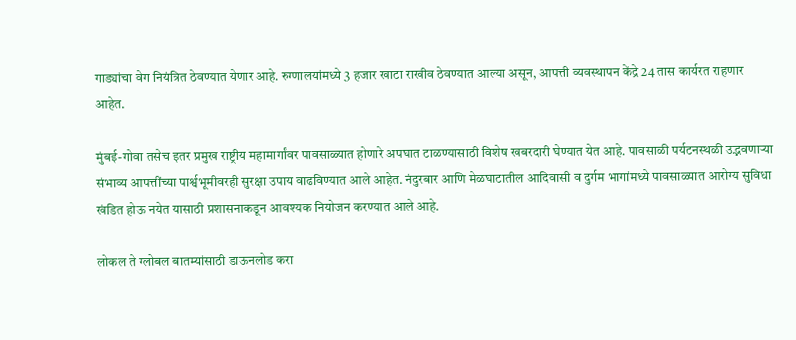गाड्यांचा वेग नियंत्रित ठेवण्यात येणार आहे. रुग्णालयांमध्ये 3 हजार खाटा राखीव ठेवण्यात आल्या असून, आपत्ती व्यवस्थापन केंद्रे 24 तास कार्यरत राहणार आहेत.

मुंबई-गोवा तसेच इतर प्रमुख राष्ट्रीय महामार्गांवर पावसाळ्यात होणारे अपघात टाळण्यासाठी विशेष खबरदारी घेण्यात येत आहे. पावसाळी पर्यटनस्थळी उद्भवणाऱ्या संभाव्य आपत्तींच्या पार्श्वभूमीवरही सुरक्षा उपाय वाढविण्यात आले आहेत. नंदुरबार आणि मेळघाटातील आदिवासी व दुर्गम भागांमध्ये पावसाळ्यात आरोग्य सुविधा खंडित होऊ नयेत यासाठी प्रशासनाकडून आवश्यक नियोजन करण्यात आले आहे.

लोकल ते ग्लोबल बातम्यांसाठी डाऊनलोड करा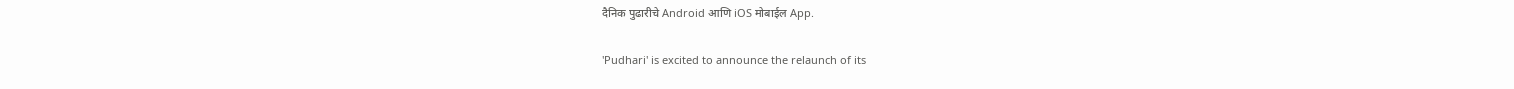दैनिक पुढारीचे Android आणि iOS मोबाईल App.

'Pudhari' is excited to announce the relaunch of its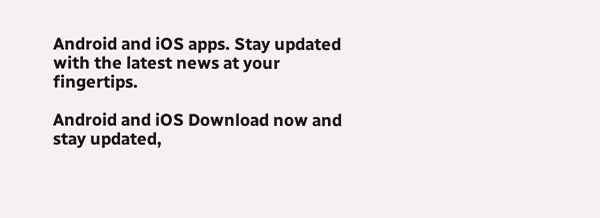Android and iOS apps. Stay updated with the latest news at your fingertips.

Android and iOS Download now and stay updated,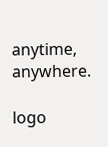anytime, anywhere.

logo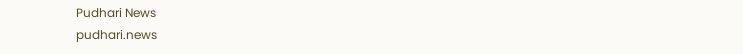Pudhari News
pudhari.news